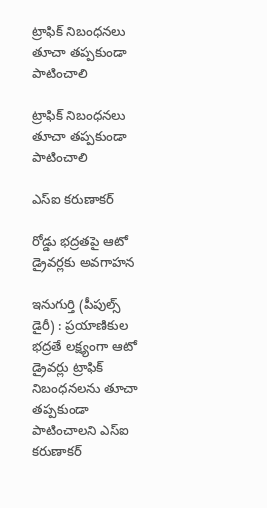ట్రాఫిక్ నిబంధనలు తూచా తప్పకుండా పాటించాలి

ట్రాఫిక్ నిబంధనలు తూచా తప్పకుండా పాటించాలి

ఎస్ఐ కరుణాకర్

రోడ్డు భద్రతపై ఆటో డ్రైవర్లకు అవగాహన

ఇనుగుర్తి (పీపుల్స్ డైరీ) : ప్రయాణికుల భద్రతే లక్ష్యంగా ఆటో డ్రైవర్లు ట్రాఫిక్ నిబంధనలను తూచా తప్పకుండా పాటించాలని ఎస్ఐ కరుణాకర్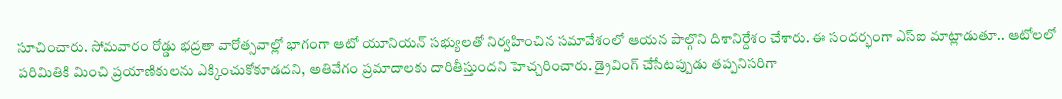సూచించారు. సోమవారం రోడ్డు భద్రతా వారోత్సవాల్లో భాగంగా ఆటో యూనియన్ సభ్యులతో నిర్వహించిన సమావేశంలో ఆయన పాల్గొని దిశానిర్దేశం చేశారు. ఈ సందర్భంగా ఎస్ఐ మాట్లాడుతూ.. ఆటోలలో పరిమితికి మించి ప్రయాణికులను ఎక్కించుకోకూడదని, అతివేగం ప్రమాదాలకు దారితీస్తుందని హెచ్చరించారు. డ్రైవింగ్ చేసేటప్పుడు తప్పనిసరిగా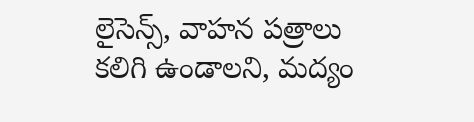లైసెన్స్, వాహన పత్రాలు కలిగి ఉండాలని, మద్యం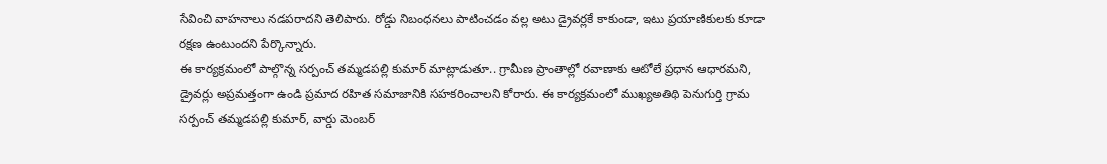సేవించి వాహనాలు నడపరాదని తెలిపారు. రోడ్డు నిబంధనలు పాటించడం వల్ల అటు డ్రైవర్లకే కాకుండా, ఇటు ప్రయాణికులకు కూడా రక్షణ ఉంటుందని పేర్కొన్నారు.
ఈ కార్యక్రమంలో పాల్గొన్న సర్పంచ్ తమ్మడపల్లి కుమార్ మాట్లాడుతూ.. గ్రామీణ ప్రాంతాల్లో రవాణాకు ఆటోలే ప్రధాన ఆధారమని, డ్రైవర్లు అప్రమత్తంగా ఉండి ప్రమాద రహిత సమాజానికి సహకరించాలని కోరారు. ఈ కార్యక్రమంలో ముఖ్యఅతిథి పెనుగుర్తి గ్రామ సర్పంచ్ తమ్మడపల్లి కుమార్, వార్డు మెంబర్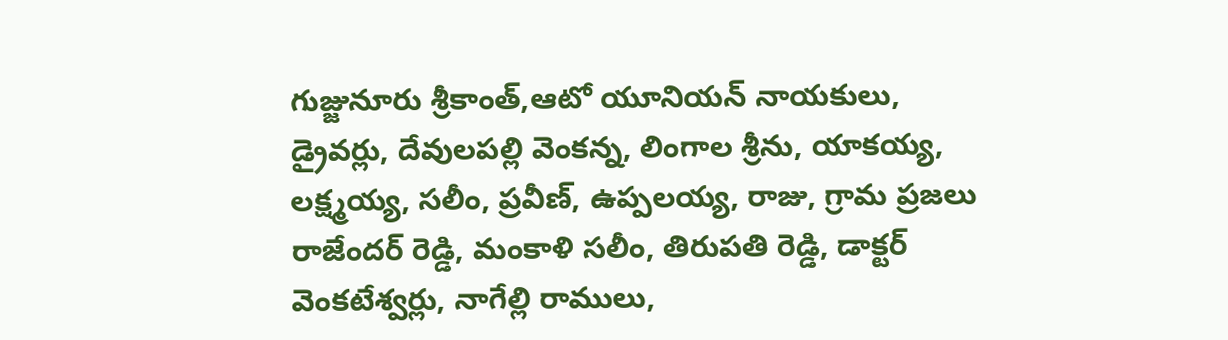గుజ్జునూరు శ్రీకాంత్,ఆటో యూనియన్ నాయకులు, డ్రైవర్లు, దేవులపల్లి వెంకన్న, లింగాల శ్రీను, యాకయ్య, లక్ష్మయ్య, సలీం, ప్రవీణ్, ఉప్పలయ్య, రాజు, గ్రామ ప్రజలు రాజేందర్ రెడ్డి, మంకాళి సలీం, తిరుపతి రెడ్డి, డాక్టర్ వెంకటేశ్వర్లు, నాగేల్లి రాములు,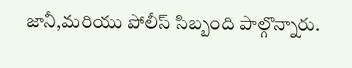జానీ,మరియు పోలీస్ సిబ్బంది పాల్గొన్నారు.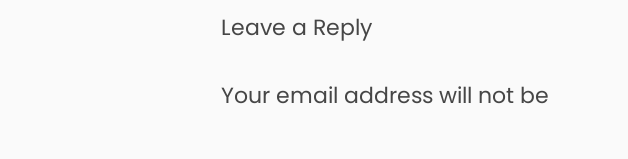Leave a Reply

Your email address will not be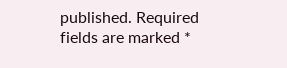published. Required fields are marked *